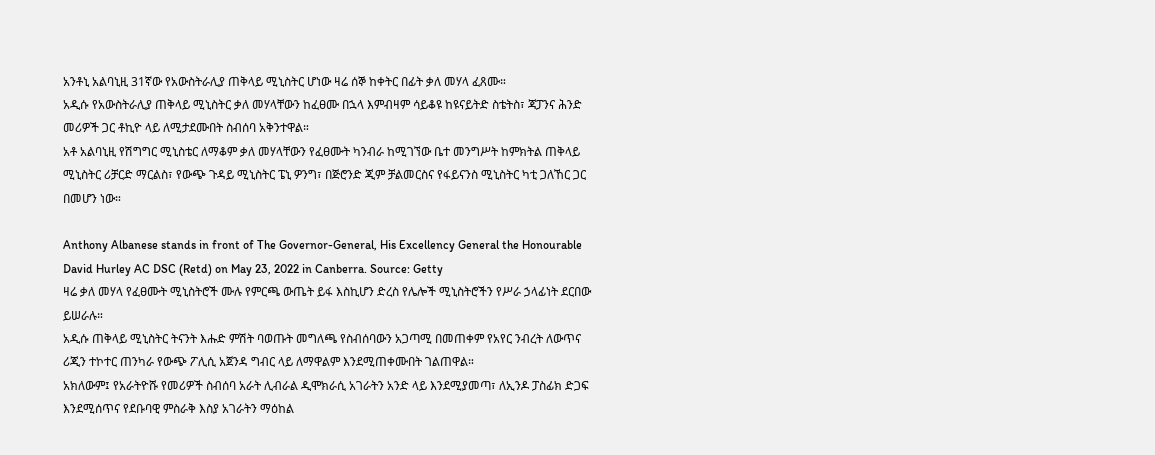አንቶኒ አልባኒዚ 31ኛው የአውስትራሊያ ጠቅላይ ሚኒስትር ሆነው ዛሬ ሰኞ ከቀትር በፊት ቃለ መሃላ ፈጸሙ።
አዲሱ የአውስትራሊያ ጠቅላይ ሚኒስትር ቃለ መሃላቸውን ከፈፀሙ በኋላ እምብዛም ሳይቆዩ ከዩናይትድ ስቴትስ፣ ጃፓንና ሕንድ መሪዎች ጋር ቶኪዮ ላይ ለሚታደሙበት ስብሰባ አቅንተዋል።
አቶ አልባኒዚ የሽግግር ሚኒስቴር ለማቆም ቃለ መሃላቸውን የፈፀሙት ካንብራ ከሚገኘው ቤተ መንግሥት ከምክትል ጠቅላይ ሚኒስትር ሪቻርድ ማርልስ፣ የውጭ ጉዳይ ሚኒስትር ፔኒ ዎንግ፣ በጅሮንድ ጂም ቻልመርስና የፋይናንስ ሚኒስትር ካቲ ጋለኸር ጋር በመሆን ነው።

Anthony Albanese stands in front of The Governor-General, His Excellency General the Honourable David Hurley AC DSC (Retd) on May 23, 2022 in Canberra. Source: Getty
ዛሬ ቃለ መሃላ የፈፀሙት ሚኒስትሮች ሙሉ የምርጫ ውጤት ይፋ እስኪሆን ድረስ የሌሎች ሚኒስትሮችን የሥራ ኃላፊነት ደርበው ይሠራሉ።
አዲሱ ጠቅላይ ሚኒስትር ትናንት እሑድ ምሽት ባወጡት መግለጫ የስብሰባውን አጋጣሚ በመጠቀም የአየር ንብረት ለውጥና ሪጂን ተኮተር ጠንካራ የውጭ ፖሊሲ አጀንዳ ግብር ላይ ለማዋልም እንደሚጠቀሙበት ገልጠዋል።
አክለውም፤ የአራትዮሹ የመሪዎች ስብሰባ አራት ሊብራል ዲሞክራሲ አገራትን አንድ ላይ እንደሚያመጣ፣ ለኢንዶ ፓስፊክ ድጋፍ እንደሚሰጥና የደቡባዊ ምስራቅ እስያ አገራትን ማዕከል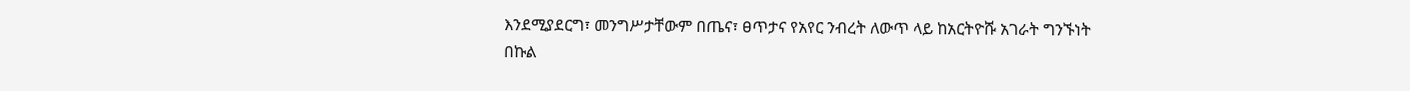እንደሚያደርግ፣ መንግሥታቸውም በጤና፣ ፀጥታና የአየር ንብረት ለውጥ ላይ ከአርትዮሹ አገራት ግንኙነት በኩል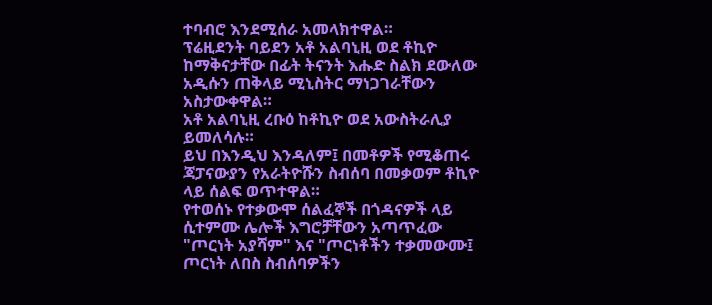ተባብሮ እንደሚሰራ አመላክተዋል።
ፕሬዚደንት ባይደን አቶ አልባኒዚ ወደ ቶኪዮ ከማቅናታቸው በፊት ትናንት እሑድ ስልክ ደውለው አዲሱን ጠቅላይ ሚኒስትር ማነጋገራቸውን አስታውቀዋል።
አቶ አልባኒዚ ረቡዕ ከቶኪዮ ወደ አውስትራሊያ ይመለሳሉ።
ይህ በእንዲህ እንዳለም፤ በመቶዎች የሚቆጠሩ ጃፓናውያን የአራትዮሹን ስብሰባ በመቃወም ቶኪዮ ላይ ሰልፍ ወጥተዋል።
የተወሰኑ የተቃውሞ ሰልፈኞች በጎዳናዎች ላይ ሲተምሙ ሌሎች እግሮቻቸውን አጣጥፈው "ጦርነት አያሻም" እና "ጦርነቶችን ተቃመውሙ፤ ጦርነት ለበስ ስብሰባዎችን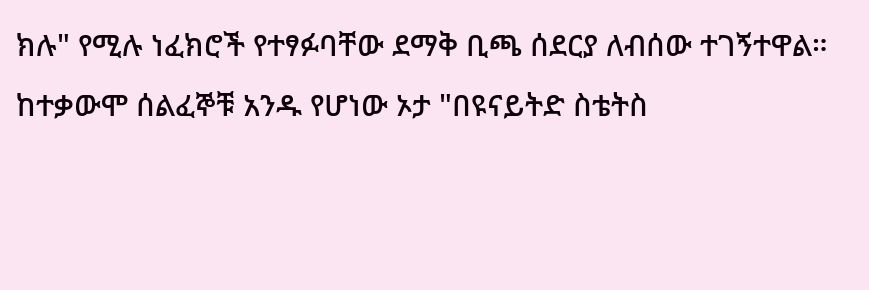ክሉ" የሚሉ ነፈክሮች የተፃፉባቸው ደማቅ ቢጫ ሰደርያ ለብሰው ተገኝተዋል።
ከተቃውሞ ሰልፈኞቹ አንዱ የሆነው ኦታ "በዩናይትድ ስቴትስ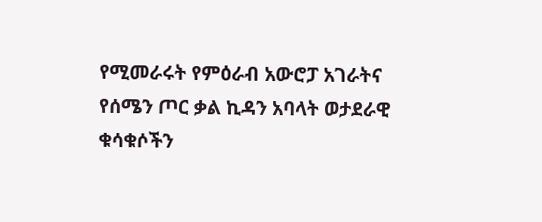የሚመራሩት የምዕራብ አውሮፓ አገራትና የሰሜን ጦር ቃል ኪዳን አባላት ወታደራዊ ቁሳቁሶችን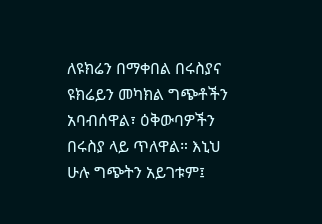ለዩክሬን በማቀበል በሩስያና ዩክሬይን መካክል ግጭቶችን አባብሰዋል፣ ዕቅውባዎችን በሩስያ ላይ ጥለዋል። እኒህ ሁሉ ግጭትን አይገቱም፤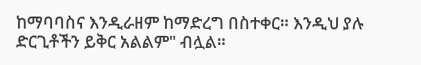ከማባባስና እንዲራዘም ከማድረግ በስተቀር። እንዲህ ያሉ ድርጊቶችን ይቅር አልልም" ብሏል።